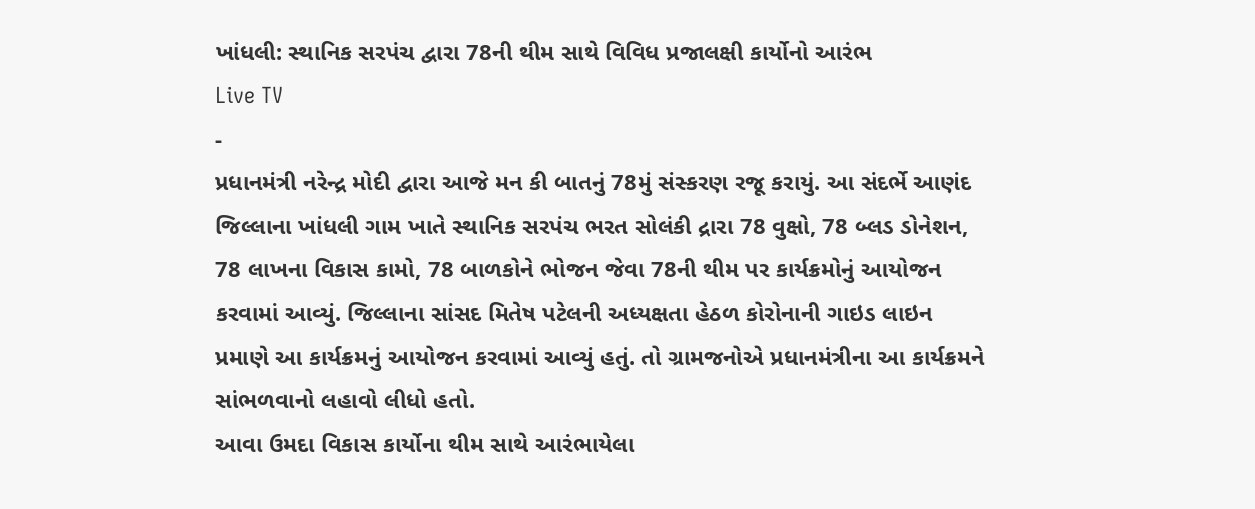ખાંધલી: સ્થાનિક સરપંચ દ્વારા 78ની થીમ સાથે વિવિધ પ્રજાલક્ષી કાર્યોનો આરંભ
Live TV
-
પ્રધાનમંત્રી નરેન્દ્ર મોદી દ્વારા આજે મન કી બાતનું 78મું સંસ્કરણ રજૂ કરાયું. આ સંદર્ભે આણંદ જિલ્લાના ખાંધલી ગામ ખાતે સ્થાનિક સરપંચ ભરત સોલંકી દ્રારા 78 વુક્ષો, 78 બ્લડ ડોનેશન, 78 લાખના વિકાસ કામો, 78 બાળકોને ભોજન જેવા 78ની થીમ પર કાર્યક્રમોનું આયોજન કરવામાં આવ્યું. જિલ્લાના સાંસદ મિતેષ પટેલની અધ્યક્ષતા હેઠળ કોરોનાની ગાઇડ લાઇન પ્રમાણે આ કાર્યક્રમનું આયોજન કરવામાં આવ્યું હતું. તો ગ્રામજનોએ પ્રધાનમંત્રીના આ કાર્યક્રમને સાંભળવાનો લહાવો લીધો હતો.
આવા ઉમદા વિકાસ કાર્યોના થીમ સાથે આરંભાયેલા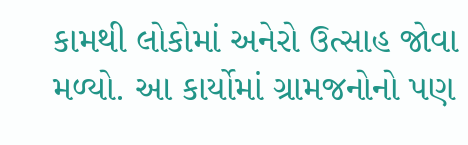કામથી લોકોમાં અનેરો ઉત્સાહ જોવા મળ્યો. આ કાર્યોમાં ગ્રામજનોનો પણ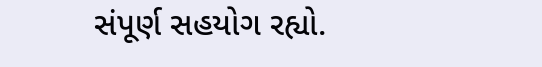સંપૂર્ણ સહયોગ રહ્યો.